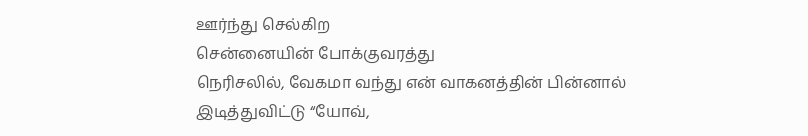ஊர்ந்து செல்கிற
சென்னையின் போக்குவரத்து
நெரிசலில், வேகமா வந்து என் வாகனத்தின் பின்னால்
இடித்துவிட்டு “யோவ்,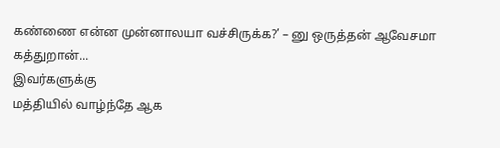கண்ணை என்ன முன்னாலயா வச்சிருக்க?’ – னு ஒருத்தன் ஆவேசமா
கத்துறான்...
இவர்களுக்கு
மத்தியில் வாழ்ந்தே ஆக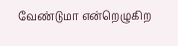வேண்டுமா என்றெழுகிற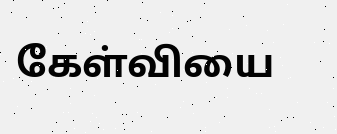கேள்வியை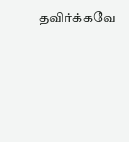தவிர்க்கவே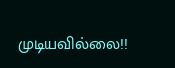முடியவில்லை!!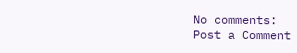No comments:
Post a Comment